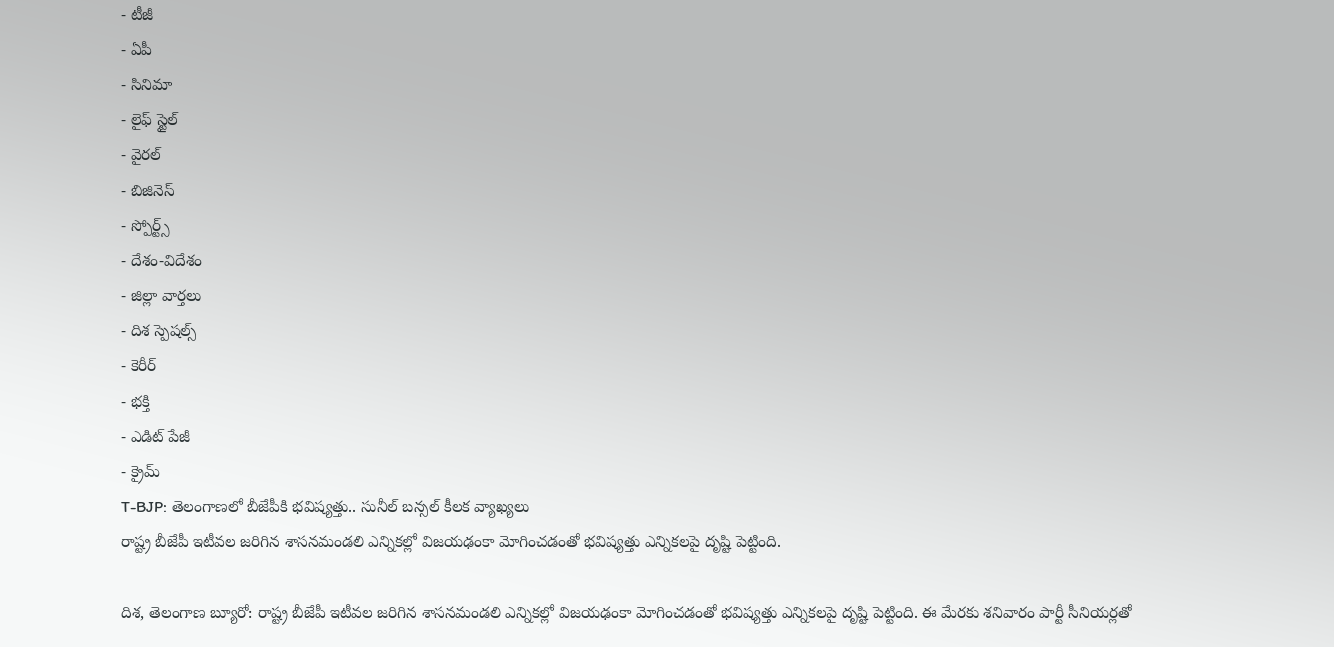- టీజీ
- ఏపీ
- సినిమా
- లైఫ్ స్టైల్
- వైరల్
- బిజినెస్
- స్పోర్ట్స్
- దేశం-విదేశం
- జిల్లా వార్తలు
- దిశ స్పెషల్స్
- కెరీర్
- భక్తి
- ఎడిట్ పేజీ
- క్రైమ్
T-BJP: తెలంగాణలో బీజేపీకి భవిష్యత్తు.. సునీల్ బన్సల్ కీలక వ్యాఖ్యలు
రాష్ట్ర బీజేపీ ఇటీవల జరిగిన శాసనమండలి ఎన్నికల్లో విజయఢంకా మోగించడంతో భవిష్యత్తు ఎన్నికలపై దృష్టి పెట్టింది.

దిశ, తెలంగాణ బ్యూరో: రాష్ట్ర బీజేపీ ఇటీవల జరిగిన శాసనమండలి ఎన్నికల్లో విజయఢంకా మోగించడంతో భవిష్యత్తు ఎన్నికలపై దృష్టి పెట్టింది. ఈ మేరకు శనివారం పార్టీ సీనియర్లతో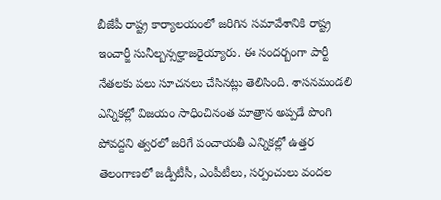బీజేపీ రాష్ట్ర కార్యాలయంలో జరిగిన సమావేశానికి రాష్ట్ర ఇంచార్జీ సునీల్బన్సల్హాజరైయ్యారు. ఈ సందర్బంగా పార్టీ నేతలకు పలు సూచనలు చేసినట్లు తెలిసింది. శాసనమండలి ఎన్నికల్లో విజయం సాధించినంత మాత్రాన అప్పడే పొంగి పోవద్దని త్వరలో జరిగే పంచాయతీ ఎన్నికల్లో ఉత్తర తెలంగాణలో జడ్పీటీసీ, ఎంపీటీలు, సర్పంచులు వందల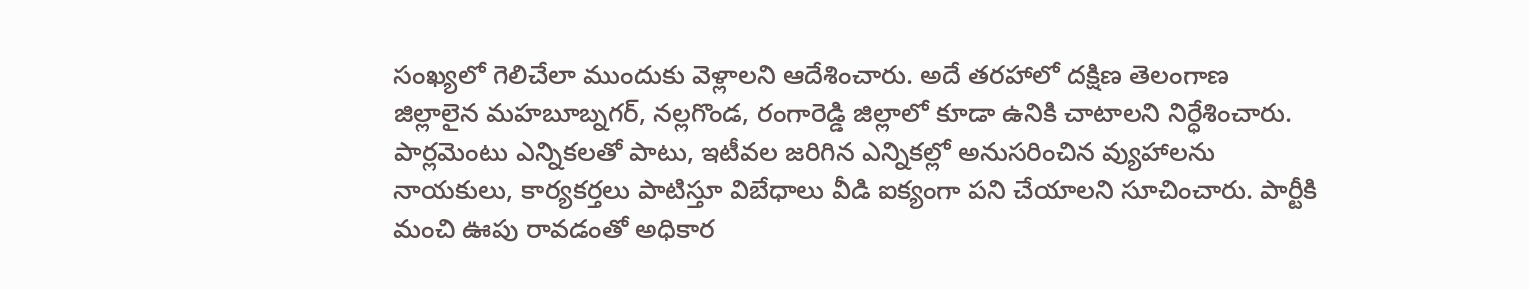సంఖ్యలో గెలిచేలా ముందుకు వెళ్లాలని ఆదేశించారు. అదే తరహాలో దక్షిణ తెలంగాణ జిల్లాలైన మహబూబ్నగర్, నల్లగొండ, రంగారెడ్డి జిల్లాలో కూడా ఉనికి చాటాలని నిర్ధేశించారు.
పార్లమెంటు ఎన్నికలతో పాటు, ఇటీవల జరిగిన ఎన్నికల్లో అనుసరించిన వ్యుహాలను నాయకులు, కార్యకర్తలు పాటిస్తూ విబేధాలు వీడి ఐక్యంగా పని చేయాలని సూచించారు. పార్టీకి మంచి ఊపు రావడంతో అధికార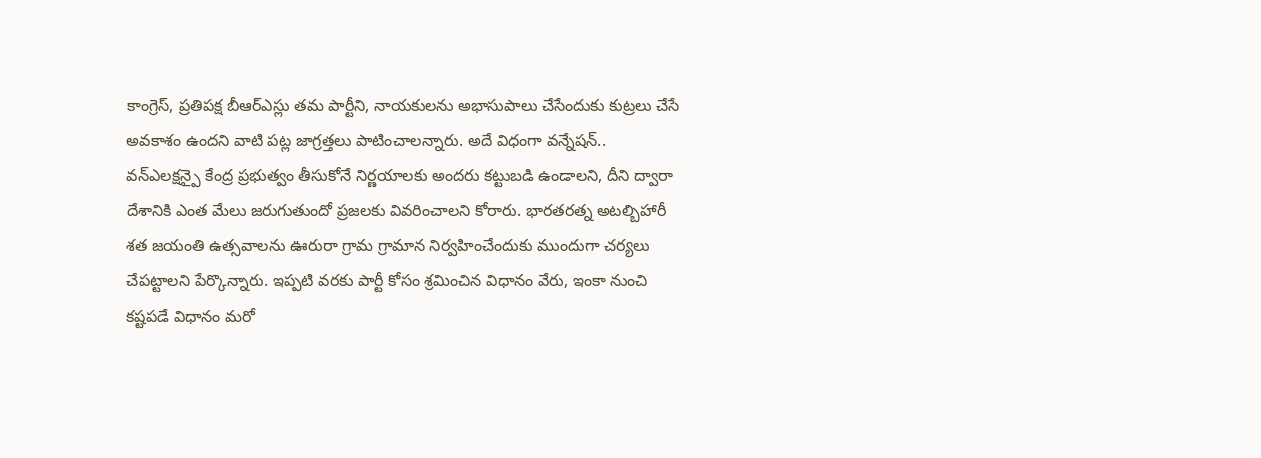కాంగ్రెస్, ప్రతిపక్ష బీఆర్ఎస్లు తమ పార్టీని, నాయకులను అభాసుపాలు చేసేందుకు కుట్రలు చేసే అవకాశం ఉందని వాటి పట్ల జాగ్రత్తలు పాటించాలన్నారు. అదే విధంగా వన్నేషన్.. వన్ఎలక్షన్పై కేంద్ర ప్రభుత్వం తీసుకోనే నిర్ణయాలకు అందరు కట్టుబడి ఉండాలని, దీని ద్వారా దేశానికి ఎంత మేలు జరుగుతుందో ప్రజలకు వివరించాలని కోరారు. భారతరత్న అటల్బిహారీ శత జయంతి ఉత్సవాలను ఊరురా గ్రామ గ్రామాన నిర్వహించేందుకు ముందుగా చర్యలు చేపట్టాలని పేర్కొన్నారు. ఇప్పటి వరకు పార్టీ కోసం శ్రమించిన విధానం వేరు, ఇంకా నుంచి కష్టపడే విధానం మరో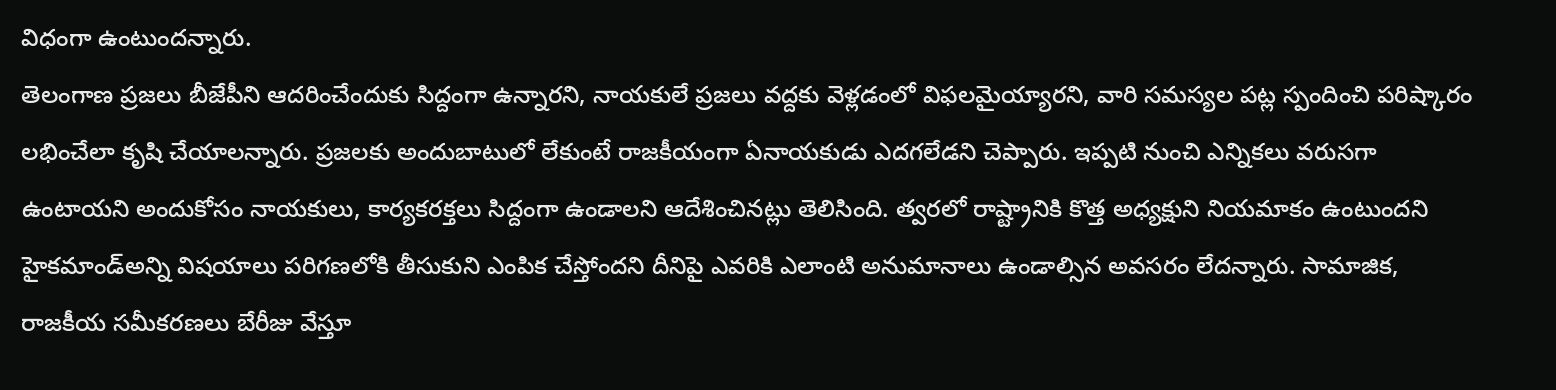విధంగా ఉంటుందన్నారు.
తెలంగాణ ప్రజలు బీజేపీని ఆదరించేందుకు సిద్దంగా ఉన్నారని, నాయకులే ప్రజలు వద్దకు వెళ్లడంలో విఫలమైయ్యారని, వారి సమస్యల పట్ల స్పందించి పరిష్కారం లభించేలా కృషి చేయాలన్నారు. ప్రజలకు అందుబాటులో లేకుంటే రాజకీయంగా ఏనాయకుడు ఎదగలేడని చెప్పారు. ఇప్పటి నుంచి ఎన్నికలు వరుసగా ఉంటాయని అందుకోసం నాయకులు, కార్యకరక్తలు సిద్దంగా ఉండాలని ఆదేశించినట్లు తెలిసింది. త్వరలో రాష్ట్రానికి కొత్త అధ్యక్షుని నియమాకం ఉంటుందని హైకమాండ్అన్ని విషయాలు పరిగణలోకి తీసుకుని ఎంపిక చేస్తోందని దీనిపై ఎవరికి ఎలాంటి అనుమానాలు ఉండాల్సిన అవసరం లేదన్నారు. సామాజిక, రాజకీయ సమీకరణలు బేరీజు వేస్తూ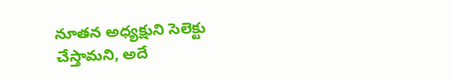నూతన అధ్యక్షుని సెలెక్టు చేస్తామని, అదే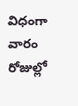విధంగా వారం రోజుల్లో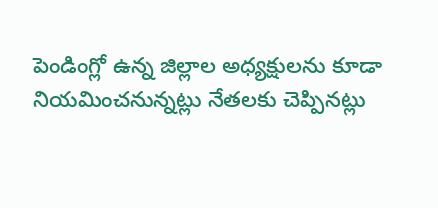పెండింగ్లో ఉన్న జిల్లాల అధ్యక్షులను కూడా నియమించనున్నట్లు నేతలకు చెప్పినట్లు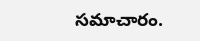సమాచారం.